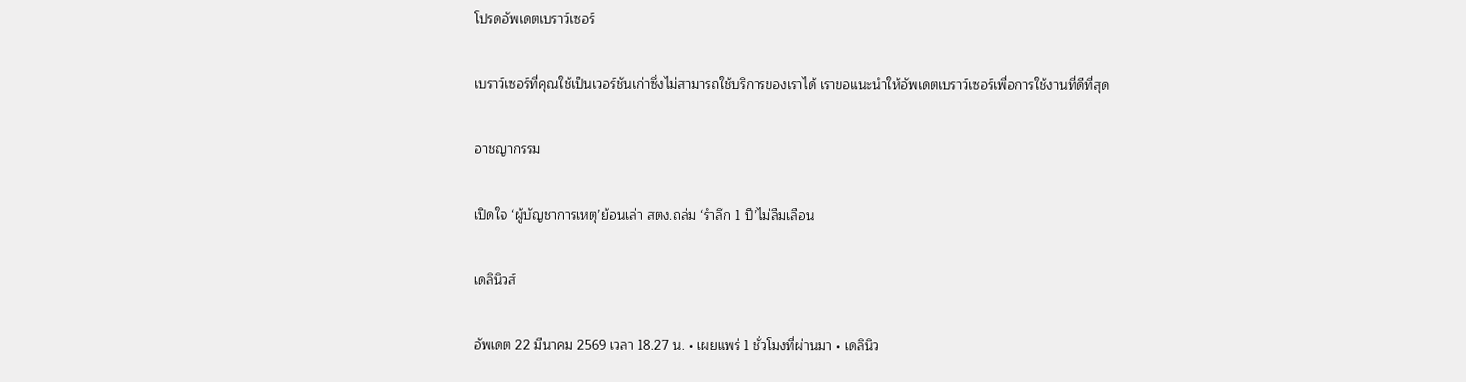โปรดอัพเดตเบราว์เซอร์

เบราว์เซอร์ที่คุณใช้เป็นเวอร์ชันเก่าซึ่งไม่สามารถใช้บริการของเราได้ เราขอแนะนำให้อัพเดตเบราว์เซอร์เพื่อการใช้งานที่ดีที่สุด

อาชญากรรม

เปิดใจ ‘ผู้บัญชาการเหตุ’ย้อนเล่า สตง.ถล่ม ‘รำลึก 1 ปี’ไม่ลืมเลือน

เดลินิวส์

อัพเดต 22 มีนาคม 2569 เวลา 18.27 น. • เผยแพร่ 1 ชั่วโมงที่ผ่านมา • เดลินิว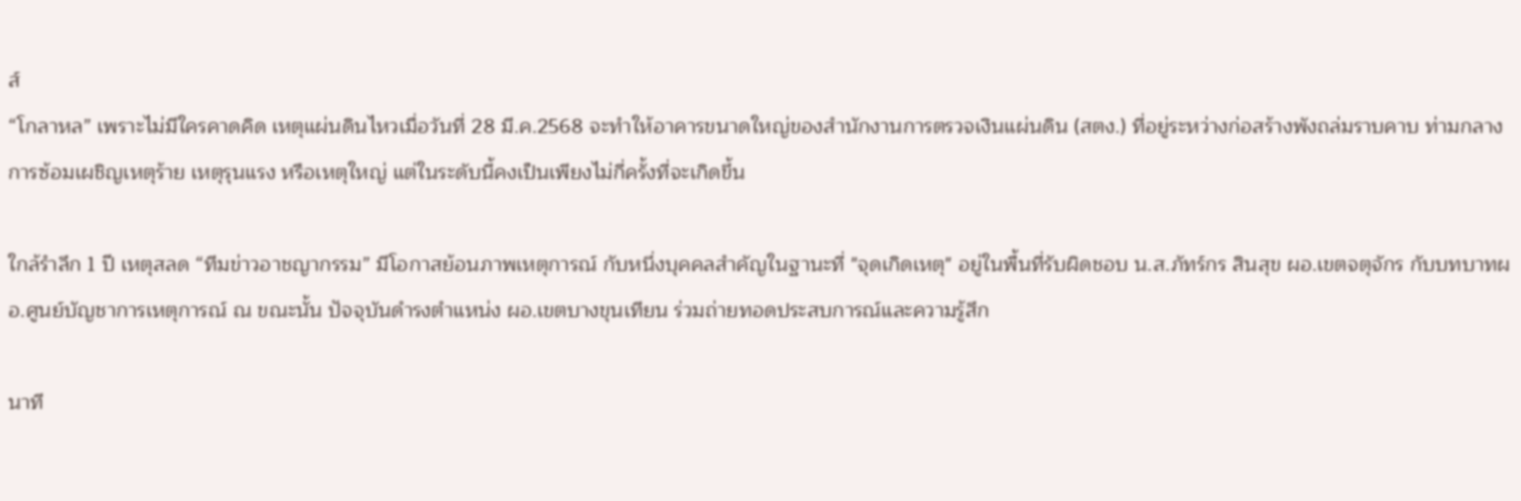ส์
“โกลาหล” เพราะไม่มีใครคาดคิด เหตุแผ่นดินไหวเมื่อวันที่ 28 มี.ค.2568 จะทำให้อาคารขนาดใหญ่ของสำนักงานการตรวจเงินแผ่นดิน (สตง.) ที่อยู่ระหว่างก่อสร้างพังถล่มราบคาบ ท่ามกลางการซ้อมเผชิญเหตุร้าย เหตุรุนแรง หรือเหตุใหญ่ แต่ในระดับนี้คงเป็นเพียงไม่กี่ครั้งที่จะเกิดขึ้น

ใกล้รำลึก 1 ปี เหตุสลด “ทีมข่าวอาชญากรรม” มีโอกาสย้อนภาพเหตุการณ์ กับหนึ่งบุคคลสำคัญในฐานะที่ "จุดเกิดเหตุ" อยู่ในพื้นที่รับผิดชอบ น.ส.ภัทร์กร สินสุข ผอ.เขตจตุจักร กับบทบาทผอ.ศูนย์บัญชาการเหตุการณ์ ณ ขณะนั้น ปัจจุบันดำรงตำแหน่ง ผอ.เขตบางขุนเทียน ร่วมถ่ายทอดประสบการณ์และความรู้สึก

นาที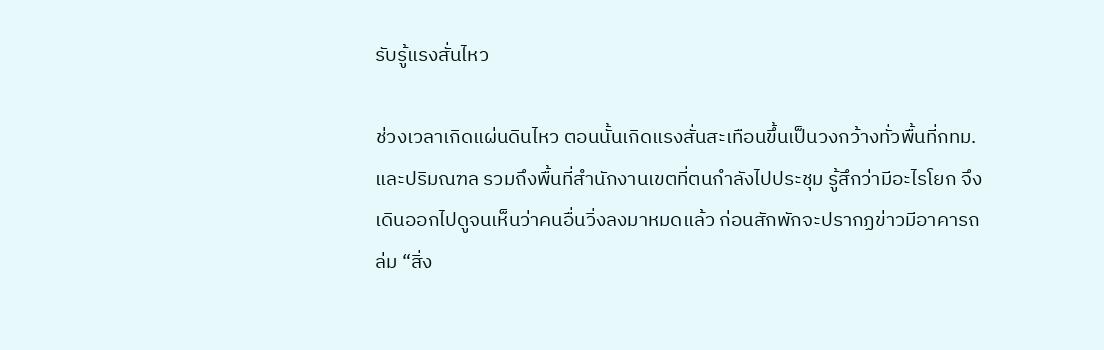รับรู้แรงสั่นไหว

ช่วงเวลาเกิดแผ่นดินไหว ตอนนั้นเกิดแรงสั่นสะเทือนขึ้นเป็นวงกว้างทั่วพื้นที่กทม.และปริมณฑล รวมถึงพื้นที่สำนักงานเขตที่ตนกำลังไปประชุม รู้สึกว่ามีอะไรโยก จึงเดินออกไปดูจนเห็นว่าคนอื่นวิ่งลงมาหมดแล้ว ก่อนสักพักจะปรากฏข่าวมีอาคารถล่ม “สิ่ง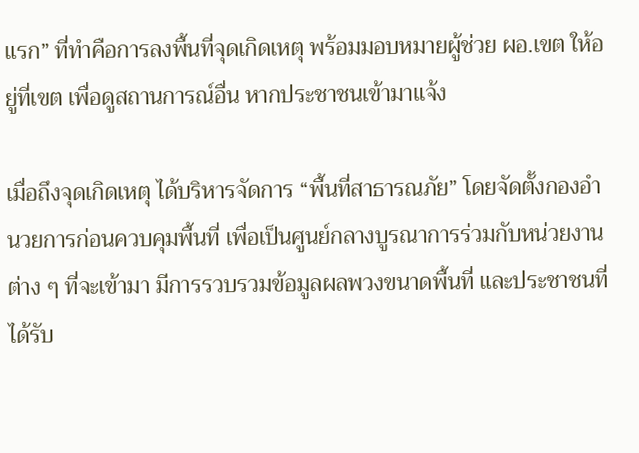แรก” ที่ทำคือการลงพื้นที่จุดเกิดเหตุ พร้อมมอบหมายผู้ช่วย ผอ.เขต ให้อยู่ที่เขต เพื่อดูสถานการณ์อื่น หากประชาชนเข้ามาแจ้ง

เมื่อถึงจุดเกิดเหตุ ได้บริหารจัดการ “พื้นที่สาธารณภัย” โดยจัดตั้งกองอำนวยการก่อนควบคุมพื้นที่ เพื่อเป็นศูนย์กลางบูรณาการร่วมกับหน่วยงานต่าง ๆ ที่จะเข้ามา มีการรวบรวมข้อมูลผลพวงขนาดพื้นที่ และประชาชนที่ได้รับ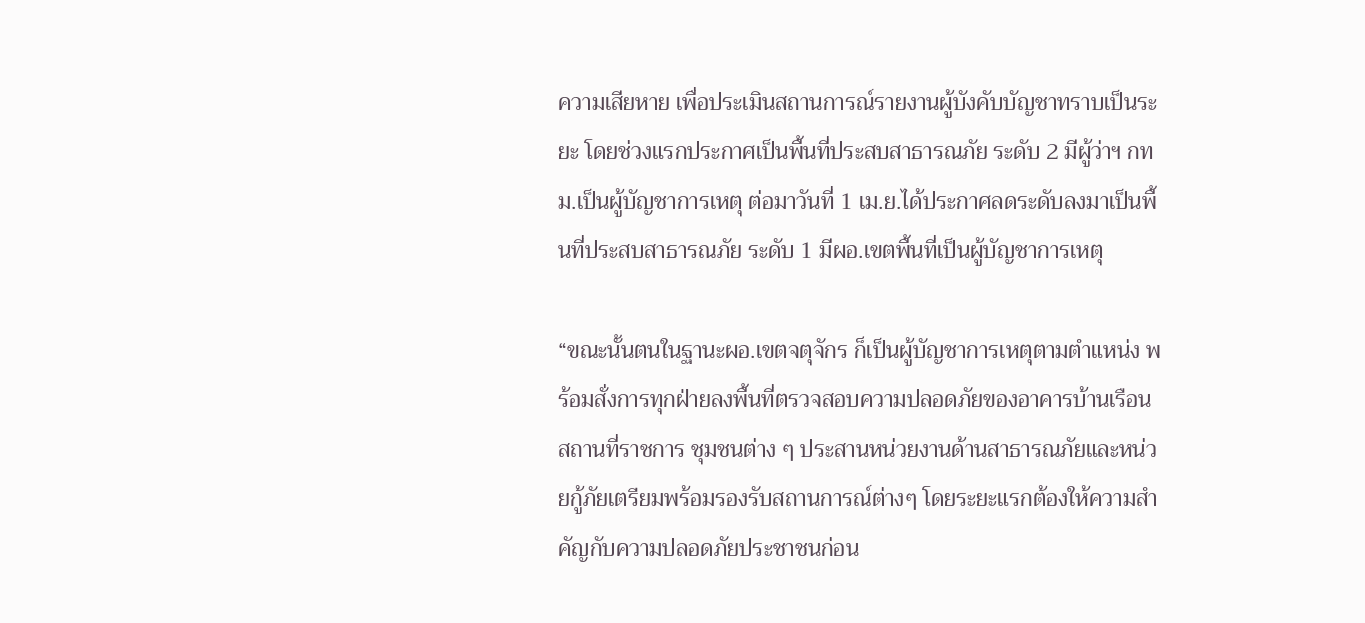ความเสียหาย เพื่อประเมินสถานการณ์รายงานผู้บังคับบัญชาทราบเป็นระยะ โดยช่วงแรกประกาศเป็นพื้นที่ประสบสาธารณภัย ระดับ 2 มีผู้ว่าฯ กทม.เป็นผู้บัญชาการเหตุ ต่อมาวันที่ 1 เม.ย.ได้ประกาศลดระดับลงมาเป็นพื้นที่ประสบสาธารณภัย ระดับ 1 มีผอ.เขตพื้นที่เป็นผู้บัญชาการเหตุ

“ขณะนั้นตนในฐานะผอ.เขตจตุจักร ก็เป็นผู้บัญชาการเหตุตามตำแหน่ง พร้อมสั่งการทุกฝ่ายลงพื้นที่ตรวจสอบความปลอดภัยของอาคารบ้านเรือน สถานที่ราชการ ชุมชนต่าง ๆ ประสานหน่วยงานด้านสาธารณภัยและหน่วยกู้ภัยเตรียมพร้อมรองรับสถานการณ์ต่างๆ โดยระยะแรกต้องให้ความสำคัญกับความปลอดภัยประชาชนก่อน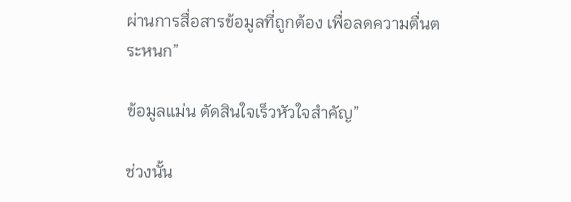ผ่านการสื่อสารข้อมูลที่ถูกต้อง เพื่อลดความตื่นตระหนก”

ข้อมูลแม่น ตัดสินใจเร็วหัวใจสำคัญ”

ช่วงนั้น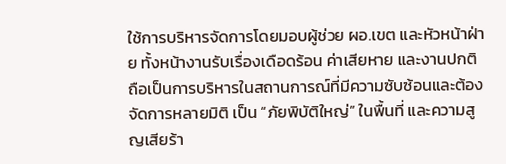ใช้การบริหารจัดการโดยมอบผู้ช่วย ผอ.เขต และหัวหน้าฝ่าย ทั้งหน้างานรับเรื่องเดือดร้อน ค่าเสียหาย และงานปกติ ถือเป็นการบริหารในสถานการณ์ที่มีความซับซ้อนและต้องจัดการหลายมิติ เป็น “ภัยพิบัติใหญ่” ในพื้นที่ และความสูญเสียร้า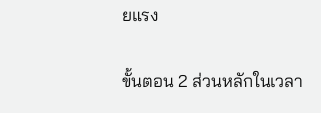ยแรง

ขั้นตอน 2 ส่วนหลักในเวลา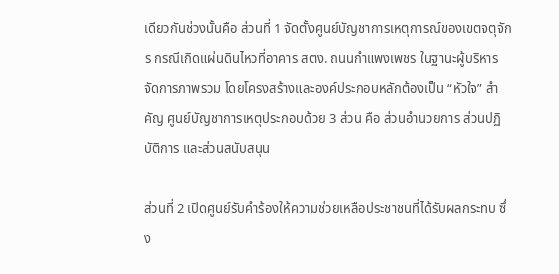เดียวกันช่วงนั้นคือ ส่วนที่ 1 จัดตั้งศูนย์บัญชาการเหตุการณ์ของเขตจตุจักร กรณีเกิดแผ่นดินไหวที่อาคาร สตง. ถนนกำแพงเพชร ในฐานะผู้บริหารจัดการภาพรวม โดยโครงสร้างและองค์ประกอบหลักต้องเป็น “หัวใจ” สำคัญ ศูนย์บัญชาการเหตุประกอบด้วย 3 ส่วน คือ ส่วนอำนวยการ ส่วนปฏิบัติการ และส่วนสนับสนุน

ส่วนที่ 2 เปิดศูนย์รับคำร้องให้ความช่วยเหลือประชาชนที่ได้รับผลกระทบ ซึ่ง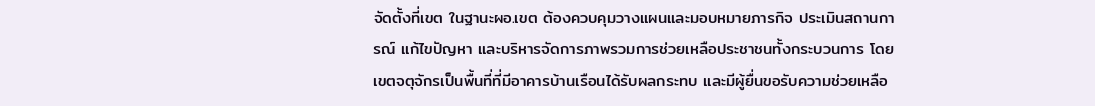จัดตั้งที่เขต ในฐานะผอ.เขต ต้องควบคุมวางแผนและมอบหมายภารกิจ ประเมินสถานการณ์ แก้ไขปัญหา และบริหารจัดการภาพรวมการช่วยเหลือประชาชนทั้งกระบวนการ โดยเขตจตุจักรเป็นพื้นที่ที่มีอาคารบ้านเรือนได้รับผลกระทบ และมีผู้ยื่นขอรับความช่วยเหลือ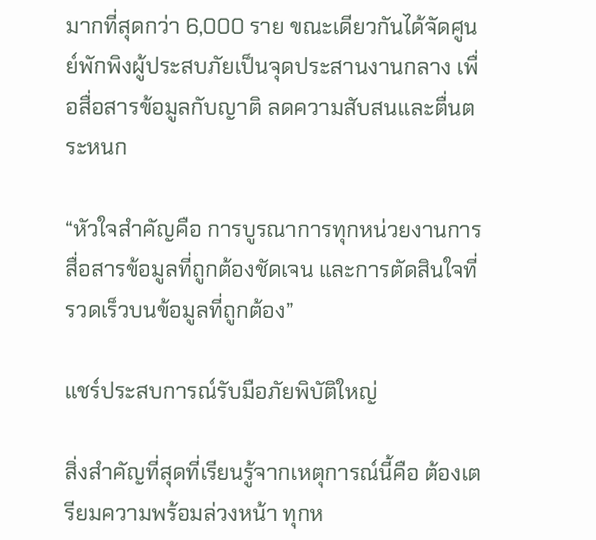มากที่สุดกว่า 6,000 ราย ขณะเดียวกันได้จัดศูนย์พักพิงผู้ประสบภัยเป็นจุดประสานงานกลาง เพื่อสื่อสารข้อมูลกับญาติ ลดความสับสนและตื่นตระหนก

“หัวใจสำคัญคือ การบูรณาการทุกหน่วยงานการสื่อสารข้อมูลที่ถูกต้องชัดเจน และการตัดสินใจที่รวดเร็วบนข้อมูลที่ถูกต้อง”

แชร์ประสบการณ์รับมือภัยพิบัติใหญ่

สิ่งสำคัญที่สุดที่เรียนรู้จากเหตุการณ์นี้คือ ต้องเตรียมความพร้อมล่วงหน้า ทุกห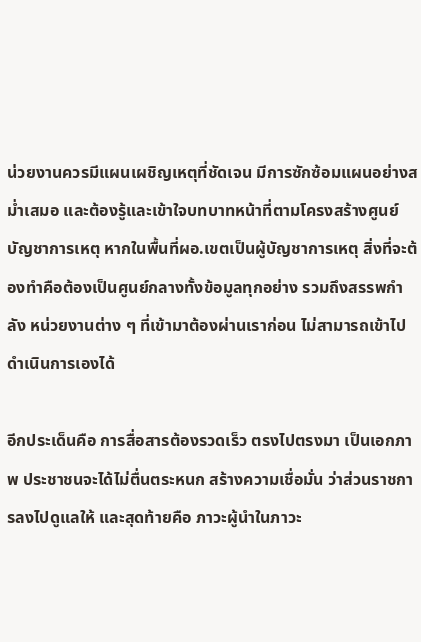น่วยงานควรมีแผนเผชิญเหตุที่ชัดเจน มีการซักซ้อมแผนอย่างสม่ำเสมอ และต้องรู้และเข้าใจบทบาทหน้าที่ตามโครงสร้างศูนย์บัญชาการเหตุ หากในพื้นที่ผอ.เขตเป็นผู้บัญชาการเหตุ สิ่งที่จะต้องทำคือต้องเป็นศูนย์กลางทั้งข้อมูลทุกอย่าง รวมถึงสรรพกำลัง หน่วยงานต่าง ๆ ที่เข้ามาต้องผ่านเราก่อน ไม่สามารถเข้าไปดำเนินการเองได้

อีกประเด็นคือ การสื่อสารต้องรวดเร็ว ตรงไปตรงมา เป็นเอกภาพ ประชาชนจะได้ไม่ตื่นตระหนก สร้างความเชื่อมั่น ว่าส่วนราชการลงไปดูแลให้ และสุดท้ายคือ ภาวะผู้นำในภาวะ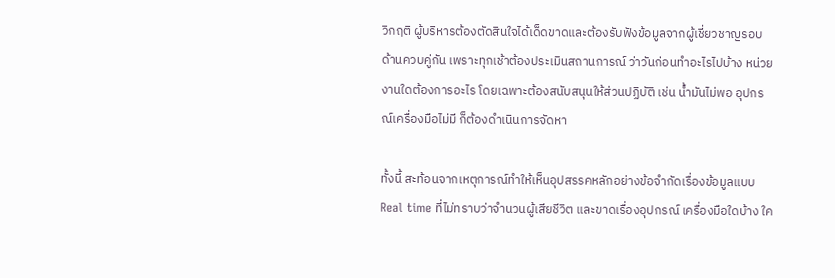วิกฤติ ผู้บริหารต้องตัดสินใจได้เด็ดขาดและต้องรับฟังข้อมูลจากผู้เชี่ยวชาญรอบด้านควบคู่กัน เพราะทุกเช้าต้องประเมินสถานการณ์ ว่าวันก่อนทำอะไรไปบ้าง หน่วยงานใดต้องการอะไร โดยเฉพาะต้องสนับสนุนให้ส่วนปฏิบัติ เช่น น้ำมันไม่พอ อุปกรณ์เครื่องมือไม่มี ก็ต้องดำเนินการจัดหา

ทั้งนี้ สะท้อนจากเหตุการณ์ทำให้เห็นอุปสรรคหลักอย่างข้อจำกัดเรื่องข้อมูลแบบ Real time ที่ไม่ทราบว่าจำนวนผู้เสียชีวิต และขาดเรื่องอุปกรณ์ เครื่องมือใดบ้าง ใค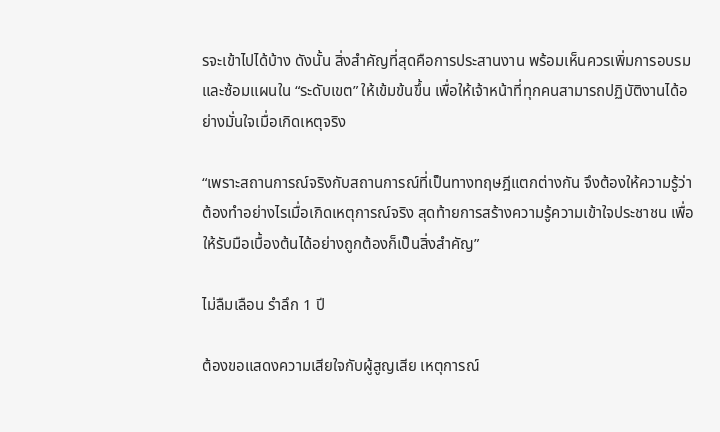รจะเข้าไปได้บ้าง ดังนั้น สิ่งสำคัญที่สุดคือการประสานงาน พร้อมเห็นควรเพิ่มการอบรม และซ้อมแผนใน “ระดับเขต” ให้เข้มข้นขึ้น เพื่อให้เจ้าหน้าที่ทุกคนสามารถปฏิบัติงานได้อย่างมั่นใจเมื่อเกิดเหตุจริง

“เพราะสถานการณ์จริงกับสถานการณ์ที่เป็นทางทฤษฎีแตกต่างกัน จึงต้องให้ความรู้ว่าต้องทำอย่างไรเมื่อเกิดเหตุการณ์จริง สุดท้ายการสร้างความรู้ความเข้าใจประชาชน เพื่อให้รับมือเบื้องต้นได้อย่างถูกต้องก็เป็นสิ่งสำคัญ”

ไม่ลืมเลือน รำลึก 1 ปี

ต้องขอแสดงความเสียใจกับผู้สูญเสีย เหตุการณ์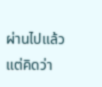ผ่านไปแล้วแต่คิดว่า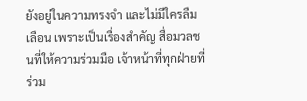ยังอยู่ในความทรงจำ และไม่มีใครลืมเลือน เพราะเป็นเรื่องสำคัญ สื่อมวลชนที่ให้ความร่วมมือ เจ้าหน้าที่ทุกฝ่ายที่ร่วม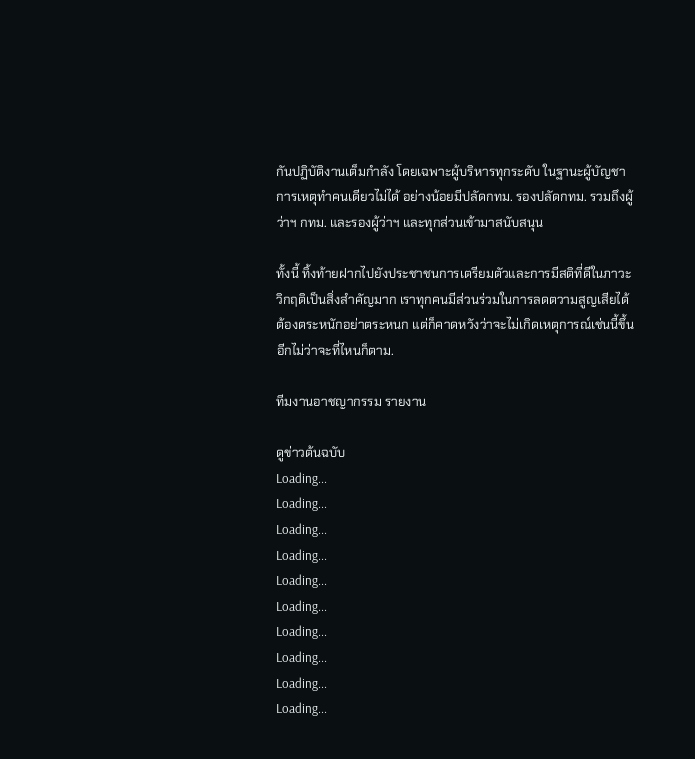กันปฏิบัติงานเต็มกำลัง โดยเฉพาะผู้บริหารทุกระดับ ในฐานะผู้บัญชาการเหตุทำคนเดียวไม่ได้ อย่างน้อยมีปลัดกทม. รองปลัดกทม. รวมถึงผู้ว่าฯ กทม. และรองผู้ว่าฯ และทุกส่วนเข้ามาสนับสนุน

ทั้งนี้ ทิ้งท้ายฝากไปยังประชาชนการเตรียมตัวและการมีสติที่ดีในภาวะวิกฤติเป็นสิ่งสำคัญมาก เราทุกคนมีส่วนร่วมในการลดตวามสูญเสียได้ต้องตระหนักอย่าตระหนก แต่ก็คาดหวังว่าจะไม่เกิดเหตุการณ์เช่นนี้ขึ้นอีกไม่ว่าจะที่ไหนก็ตาม.

ทีมงานอาชญากรรม รายงาน

ดูข่าวต้นฉบับ
Loading...
Loading...
Loading...
Loading...
Loading...
Loading...
Loading...
Loading...
Loading...
Loading...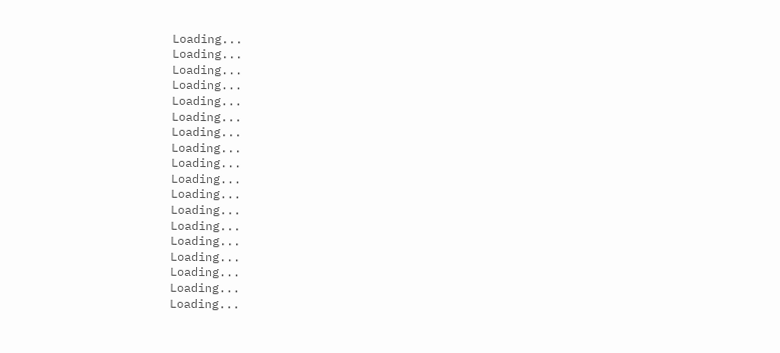Loading...
Loading...
Loading...
Loading...
Loading...
Loading...
Loading...
Loading...
Loading...
Loading...
Loading...
Loading...
Loading...
Loading...
Loading...
Loading...
Loading...
Loading...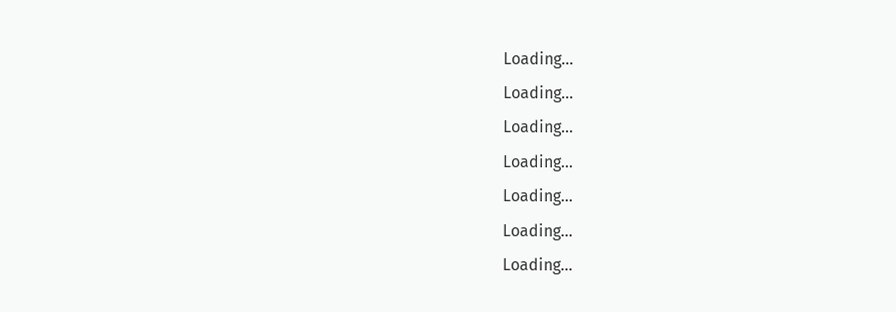Loading...
Loading...
Loading...
Loading...
Loading...
Loading...
Loading...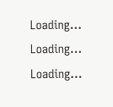Loading...
Loading...
Loading...